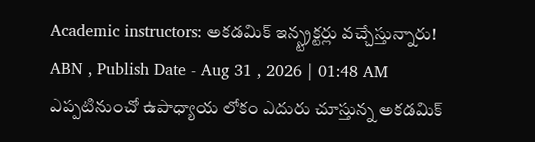Academic instructors: అకడమిక్ ఇన్స్ట్రక్టర్లు వచ్చేస్తున్నారు!
ABN , Publish Date - Aug 31 , 2026 | 01:48 AM
ఎప్పటినుంచో ఉపాధ్యాయ లోకం ఎదురు చూస్తున్న అకడమిక్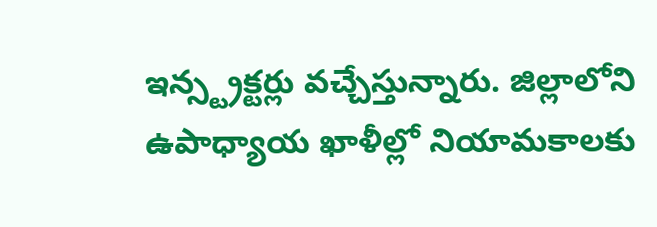ఇన్స్ట్రక్టర్లు వచ్చేస్తున్నారు. జిల్లాలోని ఉపాధ్యాయ ఖాళీల్లో నియామకాలకు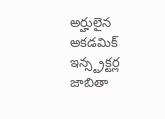అర్హులైన అకడమిక్ ఇన్స్ట్రక్టర్ల జాబితా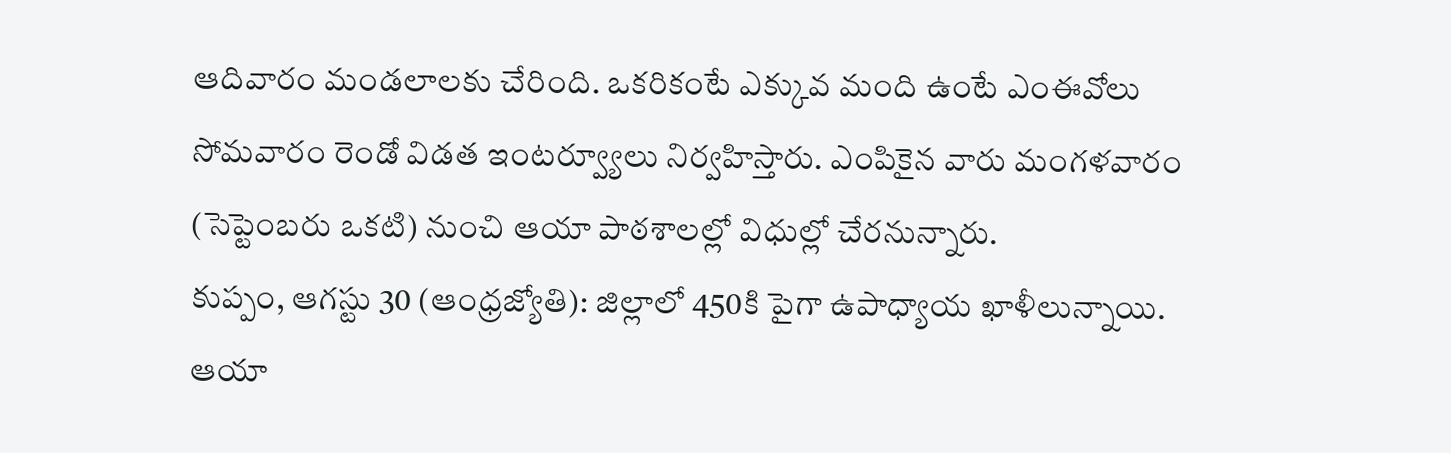ఆదివారం మండలాలకు చేరింది. ఒకరికంటే ఎక్కువ మంది ఉంటే ఎంఈవోలు సోమవారం రెండో విడత ఇంటర్వ్యూలు నిర్వహిస్తారు. ఎంపికైన వారు మంగళవారం (సెప్టెంబరు ఒకటి) నుంచి ఆయా పాఠశాలల్లో విధుల్లో చేరనున్నారు.
కుప్పం, ఆగస్టు 30 (ఆంధ్రజ్యోతి): జిల్లాలో 450కి పైగా ఉపాధ్యాయ ఖాళీలున్నాయి. ఆయా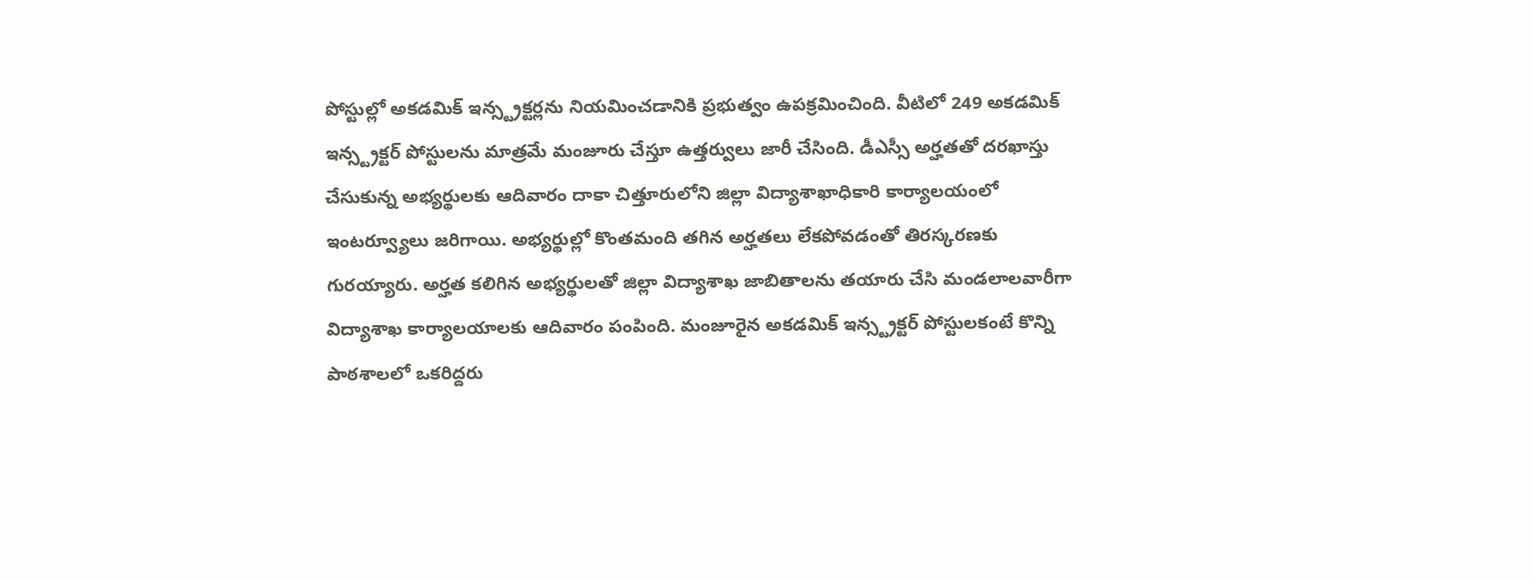పోస్టుల్లో అకడమిక్ ఇన్స్ట్రక్టర్లను నియమించడానికి ప్రభుత్వం ఉపక్రమించింది. వీటిలో 249 అకడమిక్ ఇన్స్ట్రక్టర్ పోస్టులను మాత్రమే మంజూరు చేస్తూ ఉత్తర్వులు జారీ చేసింది. డీఎస్సీ అర్హతతో దరఖాస్తు చేసుకున్న అభ్యర్థులకు ఆదివారం దాకా చిత్తూరులోని జిల్లా విద్యాశాఖాధికారి కార్యాలయంలో ఇంటర్వ్యూలు జరిగాయి. అభ్యర్థుల్లో కొంతమంది తగిన అర్హతలు లేకపోవడంతో తిరస్కరణకు గురయ్యారు. అర్హత కలిగిన అభ్యర్థులతో జిల్లా విద్యాశాఖ జాబితాలను తయారు చేసి మండలాలవారీగా విద్యాశాఖ కార్యాలయాలకు ఆదివారం పంపింది. మంజూరైన అకడమిక్ ఇన్స్ట్రక్టర్ పోస్టులకంటే కొన్ని పాఠశాలలో ఒకరిద్దరు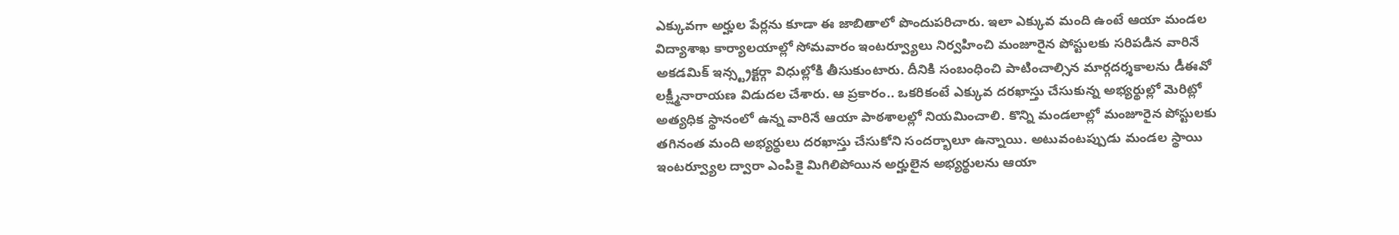ఎక్కువగా అర్హుల పేర్లను కూడా ఈ జాబితాలో పొందుపరిచారు. ఇలా ఎక్కువ మంది ఉంటే ఆయా మండల విద్యాశాఖ కార్యాలయాల్లో సోమవారం ఇంటర్వ్యూలు నిర్వహించి మంజూరైన పోస్టులకు సరిపడిన వారినే అకడమిక్ ఇన్స్ట్రక్టర్గా విధుల్లోకి తీసుకుంటారు. దీనికి సంబంధించి పాటించాల్సిన మార్గదర్శకాలను డీఈవో లక్ష్మీనారాయణ విడుదల చేశారు. ఆ ప్రకారం.. ఒకరికంటే ఎక్కువ దరఖాస్తు చేసుకున్న అభ్యర్థుల్లో మెరిట్లో అత్యధిక స్థానంలో ఉన్న వారినే ఆయా పాఠశాలల్లో నియమించాలి. కొన్ని మండలాల్లో మంజూరైన పోస్టులకు తగినంత మంది అభ్యర్థులు దరఖాస్తు చేసుకోని సందర్భాలూ ఉన్నాయి. అటువంటప్పుడు మండల స్థాయి ఇంటర్వ్యూల ద్వారా ఎంపికై మిగిలిపోయిన అర్హులైన అభ్యర్థులను ఆయా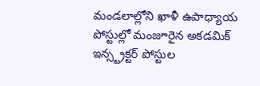మండలాల్లోని ఖాళీ ఉపాధ్యాయ పోస్టుల్లో మంజూరైన అకడమిక్ ఇన్స్ట్రక్టర్ పోస్టుల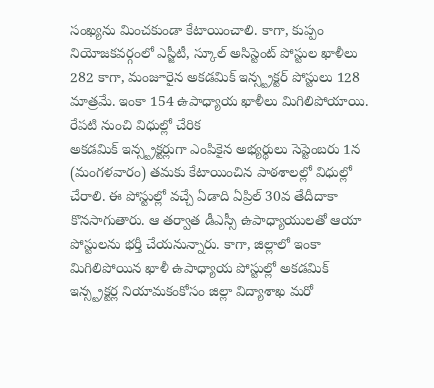సంఖ్యను మించకుండా కేటాయించాలి. కాగా, కుప్పం నియోజకవర్గంలో ఎస్జీటీ, స్కూల్ అసిస్టెంట్ పోస్టుల ఖాళీలు 282 కాగా, మంజూరైన అకడమిక్ ఇన్స్ట్రక్టర్ పోస్టులు 128 మాత్రమే. ఇంకా 154 ఉపాధ్యాయ ఖాళీలు మిగిలిపోయాయి.
రేపటి నుంచి విధుల్లో చేరిక
అకడమిక్ ఇన్స్ట్రక్టర్లుగా ఎంపికైన అభ్యర్థులు సెప్టెంబరు 1న (మంగళవారం) తమకు కేటాయించిన పాఠశాలల్లో విధుల్లో చేరాలి. ఈ పోస్టుల్లో వచ్చే ఏడాది ఏప్రిల్ 30వ తేదీదాకా కొనసాగుతారు. ఆ తర్వాత డీఎస్సీ ఉపాధ్యాయులతో ఆయా పోస్టులను భర్తీ చేయనున్నారు. కాగా, జిల్లాలో ఇంకా మిగిలిపోయిన ఖాళీ ఉపాధ్యాయ పోస్టుల్లో అకడమిక్ ఇన్స్ట్రక్టర్ల నియామకంకోసం జిల్లా విద్యాశాఖ మరో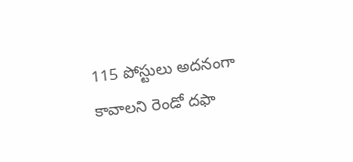115 పోస్టులు అదనంగా కావాలని రెండో దఫా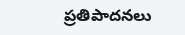ప్రతిపాదనలు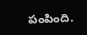పంపింది.